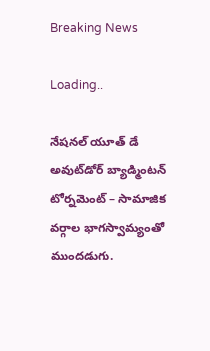Breaking News

Loading..

నేషనల్ యూత్ డే అవుట్‌డోర్ బ్యాడ్మింటన్ టోర్నమెంట్ – సామాజిక వర్గాల భాగస్వామ్యంతో ముందడుగు.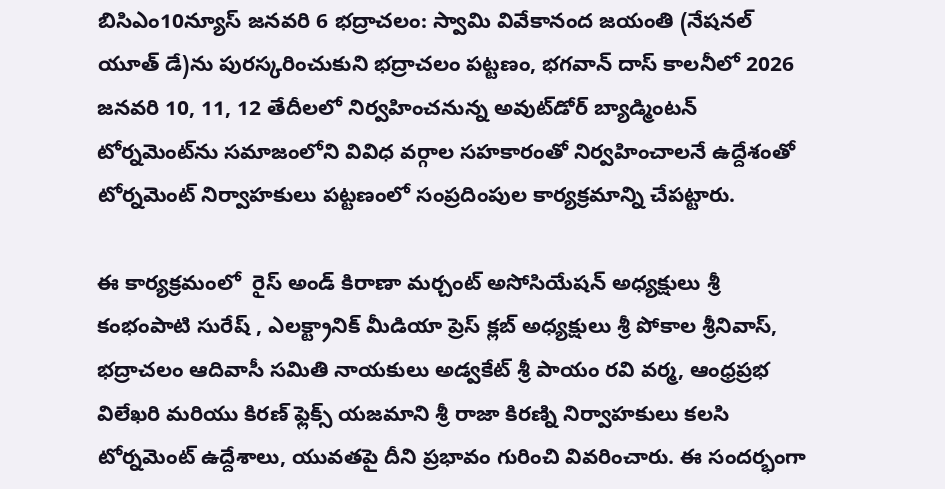బిసిఎం10న్యూస్ జనవరి 6 భద్రాచలం: స్వామి వివేకానంద జయంతి (నేషనల్ యూత్ డే)ను పురస్కరించుకుని భద్రాచలం పట్టణం, భగవాన్ దాస్ కాలనీలో 2026 జనవరి 10, 11, 12 తేదీలలో నిర్వహించనున్న అవుట్‌డోర్ బ్యాడ్మింటన్ టోర్నమెంట్‌ను సమాజంలోని వివిధ వర్గాల సహకారంతో నిర్వహించాలనే ఉద్దేశంతో టోర్నమెంట్ నిర్వాహకులు పట్టణంలో సంప్రదింపుల కార్యక్రమాన్ని చేపట్టారు.

ఈ కార్యక్రమంలో  రైస్ అండ్ కిరాణా మర్చంట్ అసోసియేషన్ అధ్యక్షులు శ్రీ కంభంపాటి సురేష్ , ఎలక్ట్రానిక్ మీడియా ప్రెస్ క్లబ్ అధ్యక్షులు శ్రీ పోకాల శ్రీనివాస్, భద్రాచలం ఆదివాసీ సమితి నాయకులు అడ్వకేట్ శ్రీ పాయం రవి వర్మ, ఆంధ్రప్రభ విలేఖరి మరియు కిరణ్ ఫ్లెక్స్ యజమాని శ్రీ రాజా కిరణ్ని నిర్వాహకులు కలసి టోర్నమెంట్ ఉద్దేశాలు, యువతపై దీని ప్రభావం గురించి వివరించారు. ఈ సందర్భంగా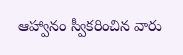ఆహ్వానం స్వీకరించిన వారు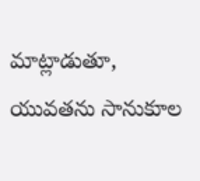మాట్లాడుతూ, యువతను సానుకూల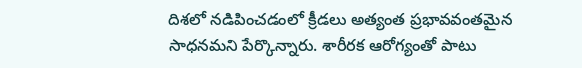దిశలో నడిపించడంలో క్రీడలు అత్యంత ప్రభావవంతమైన సాధనమని పేర్కొన్నారు. శారీరక ఆరోగ్యంతో పాటు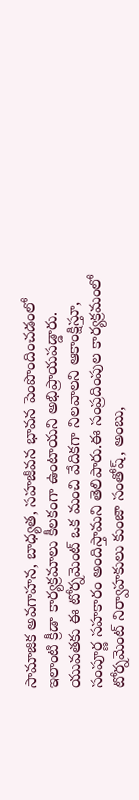సామాజిక అవగాహన, బాధ్యత, సహజీవన భావన పెంపొందించడంలో ఇలాంటి క్రీడా కార్యక్రమాలు కీలకంగా ఉంటాయని అభిప్రాయపడ్డారు. యువతకు ఈ టోర్నమెంట్ ఒక మంచి వేదికగా నిలవాలని ఆకాంక్షిస్తూ, సంపూర్ణ సహకారం అందిస్తామని తెలిపారు.ఈ సంప్రదింపుల కార్యక్రమంలో టోర్నమెంట్ నిర్వాహకులు కుంజా సంతోష్, అంబు,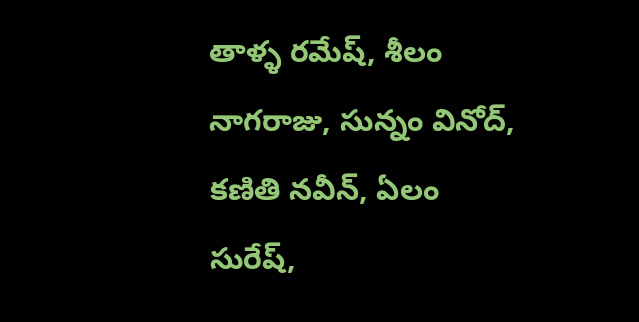తాళ్ళ రమేష్, శీలం నాగరాజు, సున్నం వినోద్, కణితి నవీన్, ఏలం సురేష్,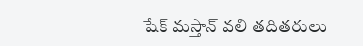షేక్ మస్తాన్ వలి తదితరులు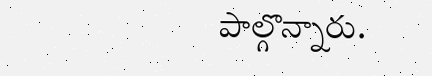పాల్గొన్నారు.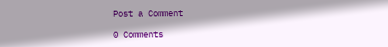Post a Comment

0 Comments